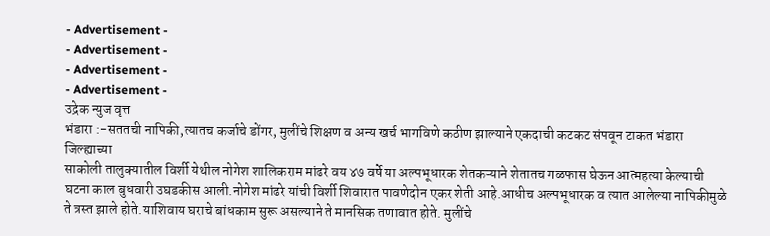- Advertisement -
- Advertisement -
- Advertisement -
- Advertisement -
उद्रेक न्युज वृत्त
भंडारा :-सततची नापिकी,त्यातच कर्जाचे डोंगर, मुलींचे शिक्षण व अन्य खर्च भागविणे कठीण झाल्याने एकदाची कटकट संपवून टाकत भंडारा जिल्ह्याच्या
साकोली तालुक्यातील विर्शी येथील नोगेश शालिकराम मांढरे वय ४७ वर्षे या अल्पभूधारक शेतकऱ्याने शेतातच गळफास घेऊन आत्महत्या केल्याची घटना काल बुधवारी उघडकीस आली.नोगेश मांढरे यांची विर्शी शिवारात पावणेदोन एकर शेती आहे.आधीच अल्पभूधारक व त्यात आलेल्या नापिकीमुळे ते त्रस्त झाले होते.याशिवाय घराचे बांधकाम सुरू असल्याने ते मानसिक तणावात होते. मुलींचे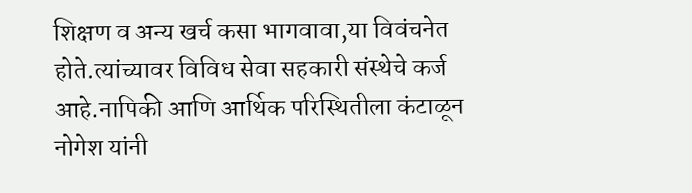शिक्षण व अन्य खर्च कसा भागवावा,या विवंचनेत होते.त्यांच्यावर विविध सेवा सहकारी संस्थेचे कर्ज आहे.नापिकी आणि आर्थिक परिस्थितीला कंटाळून नोगेश यांनी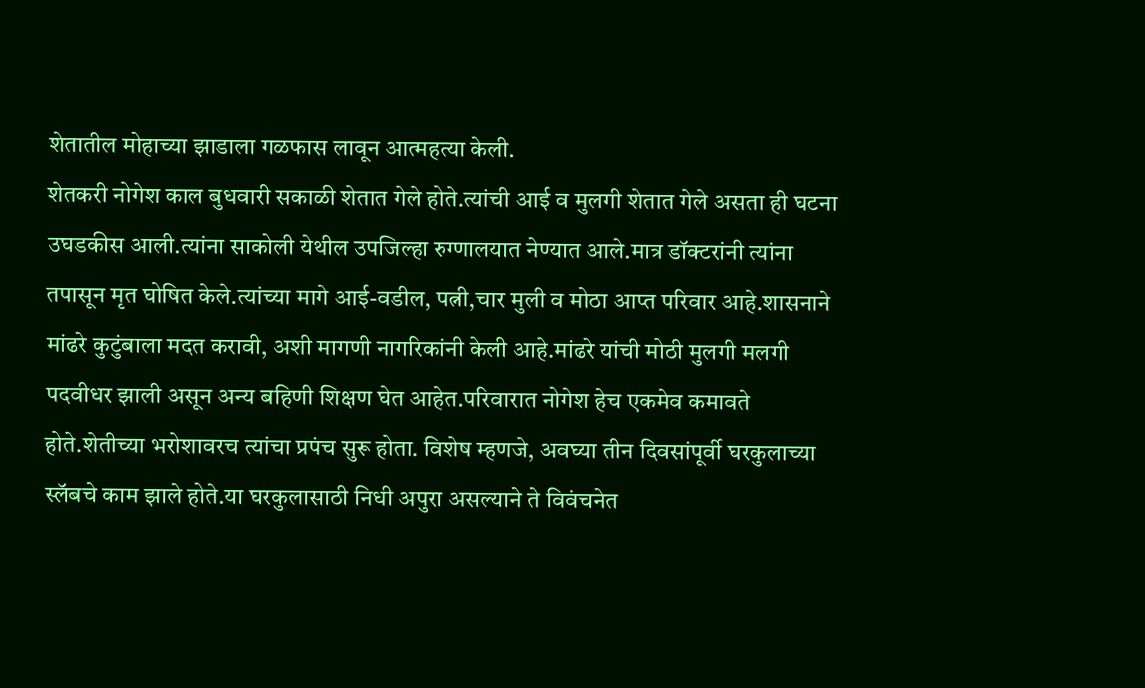शेतातील मोहाच्या झाडाला गळफास लावून आत्महत्या केली.
शेतकरी नोगेश काल बुधवारी सकाळी शेतात गेले होते.त्यांची आई व मुलगी शेतात गेले असता ही घटना उघडकीस आली.त्यांना साकोली येथील उपजिल्हा रुग्णालयात नेण्यात आले.मात्र डॉक्टरांनी त्यांना तपासून मृत घोषित केले.त्यांच्या मागे आई-वडील, पत्नी,चार मुली व मोठा आप्त परिवार आहे.शासनाने मांढरे कुटुंबाला मदत करावी, अशी मागणी नागरिकांनी केली आहे.मांढरे यांची मोठी मुलगी मलगी पदवीधर झाली असून अन्य बहिणी शिक्षण घेत आहेत.परिवारात नोगेश हेच एकमेव कमावते होते.शेतीच्या भरोशावरच त्यांचा प्रपंच सुरू होता. विशेष म्हणजे, अवघ्या तीन दिवसांपूर्वी घरकुलाच्या स्लॅबचे काम झाले होते.या घरकुलासाठी निधी अपुरा असल्याने ते विवंचनेत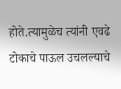होते.त्यामुळेच त्यांनी एवढे टोकाचे पाऊल उचलल्याचे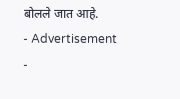बोलले जात आहे.
- Advertisement -